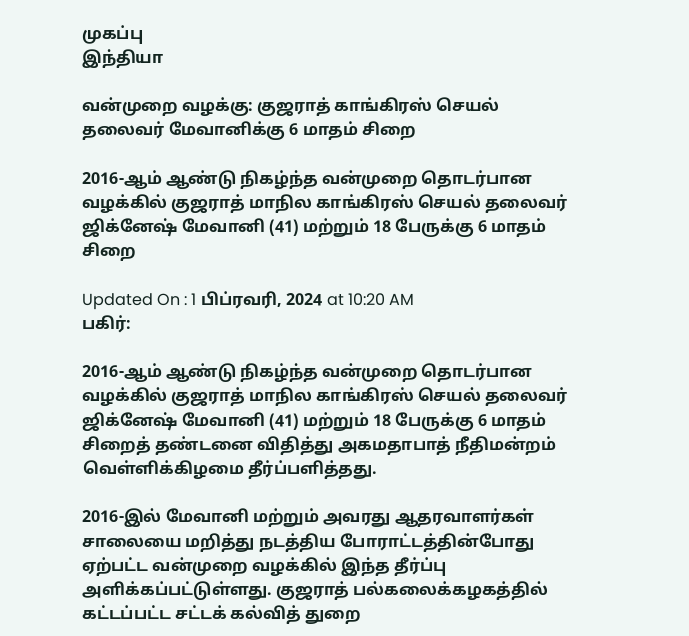முகப்பு
இந்தியா

வன்முறை வழக்கு: குஜராத் காங்கிரஸ் செயல் தலைவர் மேவானிக்கு 6 மாதம் சிறை

2016-ஆம் ஆண்டு நிகழ்ந்த வன்முறை தொடர்பான வழக்கில் குஜராத் மாநில காங்கிரஸ் செயல் தலைவர் ஜிக்னேஷ் மேவானி (41) மற்றும் 18 பேருக்கு 6 மாதம் சிறை

Updated On : 1 பிப்ரவரி, 2024 at 10:20 AM
பகிர்:

2016-ஆம் ஆண்டு நிகழ்ந்த வன்முறை தொடர்பான வழக்கில் குஜராத் மாநில காங்கிரஸ் செயல் தலைவர் ஜிக்னேஷ் மேவானி (41) மற்றும் 18 பேருக்கு 6 மாதம் சிறைத் தண்டனை விதித்து அகமதாபாத் நீதிமன்றம் வெள்ளிக்கிழமை தீர்ப்பளித்தது.

2016-இல் மேவானி மற்றும் அவரது ஆதரவாளர்கள் சாலையை மறித்து நடத்திய போராட்டத்தின்போது ஏற்பட்ட வன்முறை வழக்கில் இந்த தீர்ப்பு அளிக்கப்பட்டுள்ளது. குஜராத் பல்கலைக்கழகத்தில் கட்டப்பட்ட சட்டக் கல்வித் துறை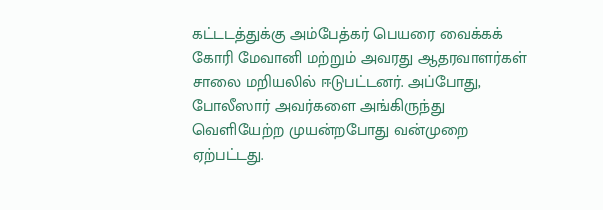கட்டடத்துக்கு அம்பேத்கர் பெயரை வைக்கக் கோரி மேவானி மற்றும் அவரது ஆதரவாளர்கள் சாலை மறியலில் ஈடுபட்டனர். அப்போது, போலீஸார் அவர்களை அங்கிருந்து வெளியேற்ற முயன்றபோது வன்முறை ஏற்பட்டது.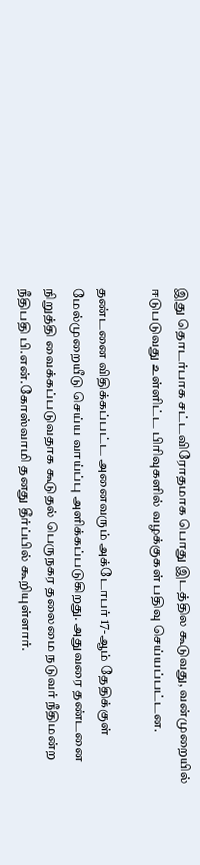இது தொடர்பாக சட்டவிரோதமாக பொது இடத்தில கூடுவது, வன்முறையில் ஈடுபடுவது உள்ளிட்ட பிரிவுகளில் வழக்குகள் பதிவு செய்யப்பட்டன.

தண்டனை விதிக்கப்பட்ட அனைவரும் அக்டோபர் 17-ஆம் தேதிக்குள் மேல்முறையீடு செய்ய வாய்ப்பு அளிக்கப்படுகிறது. அதுவரை தண்டனை நிறுத்தி வைக்கப்படுவதாக கூடுதல் பெருநகர தலைமை நடுவர் நீதிமன்ற நீதிபதி பி.என்.கோஸ்வாமி தனது தீர்ப்பில் கூறியுள்ளார்.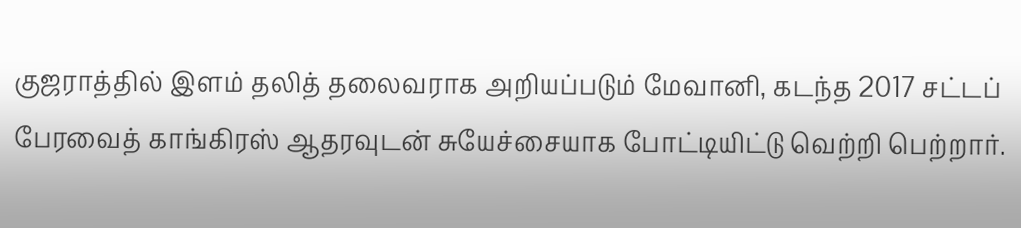குஜராத்தில் இளம் தலித் தலைவராக அறியப்படும் மேவானி, கடந்த 2017 சட்டப் பேரவைத் காங்கிரஸ் ஆதரவுடன் சுயேச்சையாக போட்டியிட்டு வெற்றி பெற்றார்.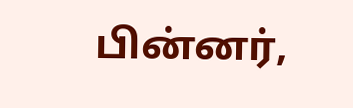பின்னர்,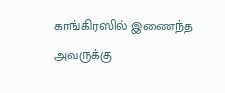காங்கிரஸில் இணைந்த அவருக்கு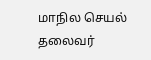மாநில செயல் தலைவர்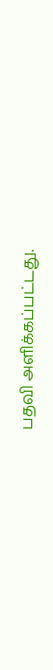பதவி அளிக்கப்பட்டது.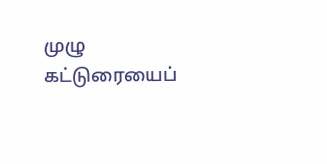முழு கட்டுரையைப்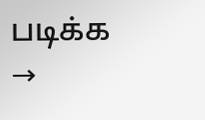படிக்க →